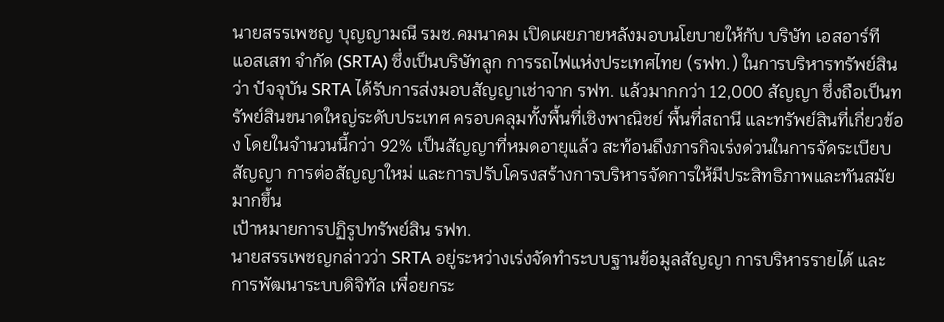นายสรรเพชญ บุญญามณี รมช.คมนาคม เปิดเผยภายหลังมอบนโยบายให้กับ บริษัท เอสอาร์ที แอสเสท จำกัด (SRTA) ซึ่งเป็นบริษัทลูก การรถไฟแห่งประเทศไทย (รฟท.) ในการบริหารทรัพย์สิน ว่า ปัจจุบัน SRTA ได้รับการส่งมอบสัญญาเช่าจาก รฟท. แล้วมากกว่า 12,000 สัญญา ซึ่งถือเป็นทรัพย์สินขนาดใหญ่ระดับประเทศ ครอบคลุมทั้งพื้นที่เชิงพาณิชย์ พื้นที่สถานี และทรัพย์สินที่เกี่ยวข้อง โดยในจำนวนนี้กว่า 92% เป็นสัญญาที่หมดอายุแล้ว สะท้อนถึงภารกิจเร่งด่วนในการจัดระเบียบสัญญา การต่อสัญญาใหม่ และการปรับโครงสร้างการบริหารจัดการให้มีประสิทธิภาพและทันสมัยมากขึ้น
เป้าหมายการปฏิรูปทรัพย์สิน รฟท.
นายสรรเพชญกล่าวว่า SRTA อยู่ระหว่างเร่งจัดทำระบบฐานข้อมูลสัญญา การบริหารรายได้ และการพัฒนาระบบดิจิทัล เพื่อยกระ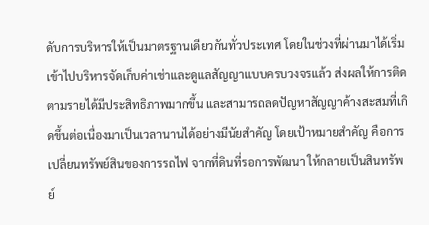ดับการบริหารให้เป็นมาตรฐานเดียวกันทั่วประเทศ โดยในช่วงที่ผ่านมาได้เริ่มเข้าไปบริหารจัดเก็บค่าเช่าและดูแลสัญญาแบบครบวงจรแล้ว ส่งผลให้การติดตามรายได้มีประสิทธิภาพมากขึ้น และสามารถลดปัญหาสัญญาค้างสะสมที่เกิดขึ้นต่อเนื่องมาเป็นเวลานานได้อย่างมีนัยสำคัญ โดยเป้าหมายสำคัญ คือการเปลี่ยนทรัพย์สินของการรถไฟ จากที่ดินที่รอการพัฒนา ให้กลายเป็นสินทรัพย์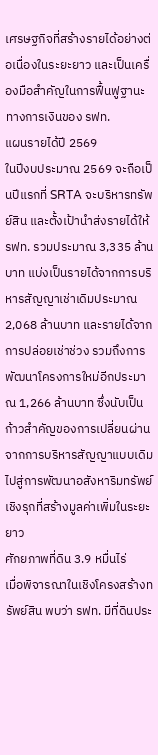เศรษฐกิจที่สร้างรายได้อย่างต่อเนื่องในระยะยาว และเป็นเครื่องมือสำคัญในการฟื้นฟูฐานะทางการเงินของ รฟท.
แผนรายได้ปี 2569
ในปีงบประมาณ 2569 จะถือเป็นปีแรกที่ SRTA จะบริหารทรัพย์สิน และตั้งเป้านำส่งรายได้ให้ รฟท. รวมประมาณ 3,335 ล้านบาท แบ่งเป็นรายได้จากการบริหารสัญญาเช่าเดิมประมาณ 2,068 ล้านบาท และรายได้จากการปล่อยเช่าช่วง รวมถึงการพัฒนาโครงการใหม่อีกประมาณ 1,266 ล้านบาท ซึ่งนับเป็นก้าวสำคัญของการเปลี่ยนผ่านจากการบริหารสัญญาแบบเดิม ไปสู่การพัฒนาอสังหาริมทรัพย์เชิงรุกที่สร้างมูลค่าเพิ่มในระยะยาว
ศักยภาพที่ดิน 3.9 หมื่นไร่
เมื่อพิจารณาในเชิงโครงสร้างทรัพย์สิน พบว่า รฟท. มีที่ดินประ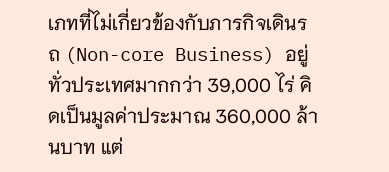เภทที่ไม่เกี่ยวข้องกับภารกิจเดินรถ (Non-core Business) อยู่ทั่วประเทศมากกว่า 39,000 ไร่ คิดเป็นมูลค่าประมาณ 360,000 ล้านบาท แต่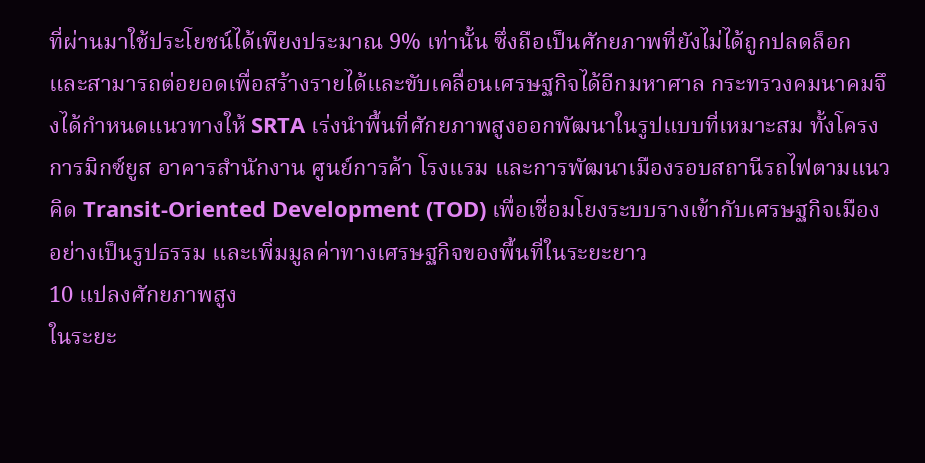ที่ผ่านมาใช้ประโยชน์ได้เพียงประมาณ 9% เท่านั้น ซึ่งถือเป็นศักยภาพที่ยังไม่ได้ถูกปลดล็อก และสามารถต่อยอดเพื่อสร้างรายได้และขับเคลื่อนเศรษฐกิจได้อีกมหาศาล กระทรวงคมนาคมจึงได้กำหนดแนวทางให้ SRTA เร่งนำพื้นที่ศักยภาพสูงออกพัฒนาในรูปแบบที่เหมาะสม ทั้งโครงการมิกซ์ยูส อาคารสำนักงาน ศูนย์การค้า โรงแรม และการพัฒนาเมืองรอบสถานีรถไฟตามแนวคิด Transit-Oriented Development (TOD) เพื่อเชื่อมโยงระบบรางเข้ากับเศรษฐกิจเมืองอย่างเป็นรูปธรรม และเพิ่มมูลค่าทางเศรษฐกิจของพื้นที่ในระยะยาว
10 แปลงศักยภาพสูง
ในระยะ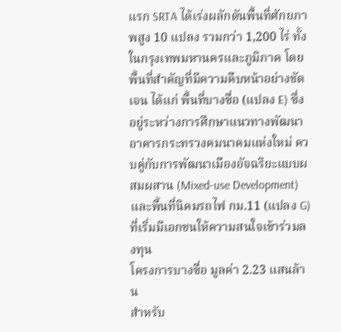แรก SRTA ได้เร่งผลักดันพื้นที่ศักยภาพสูง 10 แปลง รวมกว่า 1,200 ไร่ ทั้งในกรุงเทพมหานครและภูมิภาค โดยพื้นที่สำคัญที่มีความคืบหน้าอย่างชัดเจน ได้แก่ พื้นที่บางซื่อ (แปลง E) ซึ่งอยู่ระหว่างการศึกษาแนวทางพัฒนาอาคารกระทรวงคมนาคมแห่งใหม่ ควบคู่กับการพัฒนาเมืองอัจฉริยะแบบผสมผสาน (Mixed-use Development) และพื้นที่นิคมรถไฟ กม.11 (แปลง G) ที่เริ่มมีเอกชนให้ความสนใจเข้าร่วมลงทุน
โครงการบางซื่อ มูลค่า 2.23 แสนล้าน
สำหรับ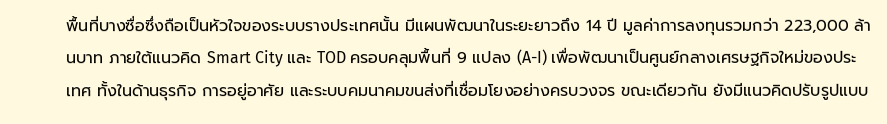พื้นที่บางซื่อซึ่งถือเป็นหัวใจของระบบรางประเทศนั้น มีแผนพัฒนาในระยะยาวถึง 14 ปี มูลค่าการลงทุนรวมกว่า 223,000 ล้านบาท ภายใต้แนวคิด Smart City และ TOD ครอบคลุมพื้นที่ 9 แปลง (A-I) เพื่อพัฒนาเป็นศูนย์กลางเศรษฐกิจใหม่ของประเทศ ทั้งในด้านธุรกิจ การอยู่อาศัย และระบบคมนาคมขนส่งที่เชื่อมโยงอย่างครบวงจร ขณะเดียวกัน ยังมีแนวคิดปรับรูปแบบ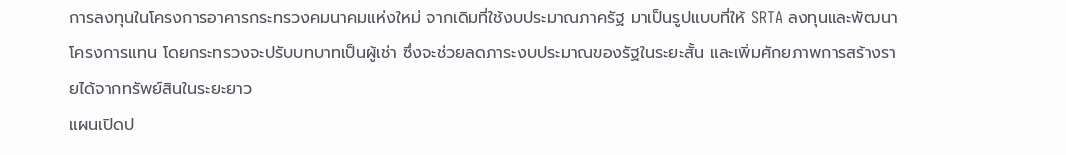การลงทุนในโครงการอาคารกระทรวงคมนาคมแห่งใหม่ จากเดิมที่ใช้งบประมาณภาครัฐ มาเป็นรูปแบบที่ให้ SRTA ลงทุนและพัฒนาโครงการแทน โดยกระทรวงจะปรับบทบาทเป็นผู้เช่า ซึ่งจะช่วยลดภาระงบประมาณของรัฐในระยะสั้น และเพิ่มศักยภาพการสร้างรายได้จากทรัพย์สินในระยะยาว
แผนเปิดป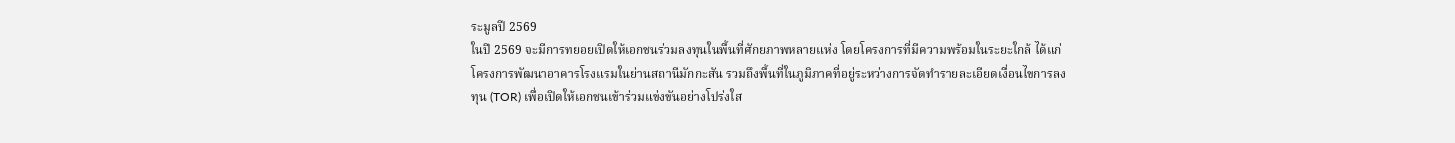ระมูลปี 2569
ในปี 2569 จะมีการทยอยเปิดให้เอกชนร่วมลงทุนในพื้นที่ศักยภาพหลายแห่ง โดยโครงการที่มีความพร้อมในระยะใกล้ ได้แก่ โครงการพัฒนาอาคารโรงแรมในย่านสถานีมักกะสัน รวมถึงพื้นที่ในภูมิภาคที่อยู่ระหว่างการจัดทำรายละเอียดเงื่อนไขการลงทุน (TOR) เพื่อเปิดให้เอกชนเข้าร่วมแข่งขันอย่างโปร่งใส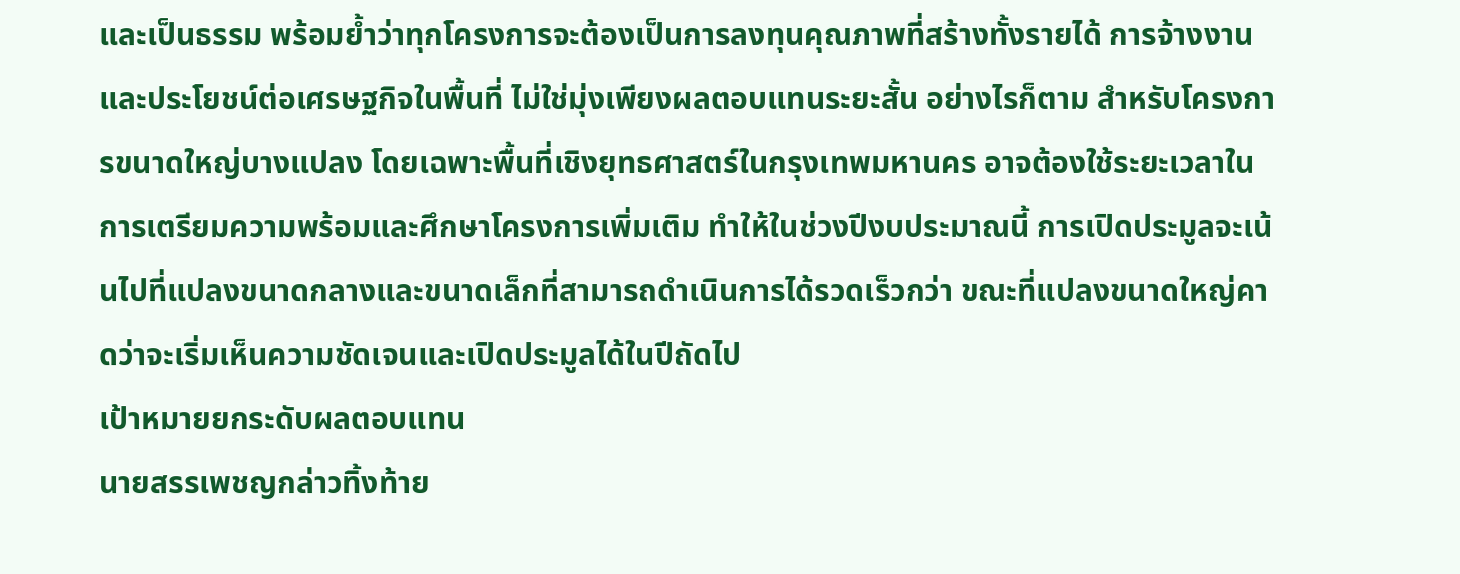และเป็นธรรม พร้อมย้ำว่าทุกโครงการจะต้องเป็นการลงทุนคุณภาพที่สร้างทั้งรายได้ การจ้างงาน และประโยชน์ต่อเศรษฐกิจในพื้นที่ ไม่ใช่มุ่งเพียงผลตอบแทนระยะสั้น อย่างไรก็ตาม สำหรับโครงการขนาดใหญ่บางแปลง โดยเฉพาะพื้นที่เชิงยุทธศาสตร์ในกรุงเทพมหานคร อาจต้องใช้ระยะเวลาในการเตรียมความพร้อมและศึกษาโครงการเพิ่มเติม ทำให้ในช่วงปีงบประมาณนี้ การเปิดประมูลจะเน้นไปที่แปลงขนาดกลางและขนาดเล็กที่สามารถดำเนินการได้รวดเร็วกว่า ขณะที่แปลงขนาดใหญ่คาดว่าจะเริ่มเห็นความชัดเจนและเปิดประมูลได้ในปีถัดไป
เป้าหมายยกระดับผลตอบแทน
นายสรรเพชญกล่าวทิ้งท้าย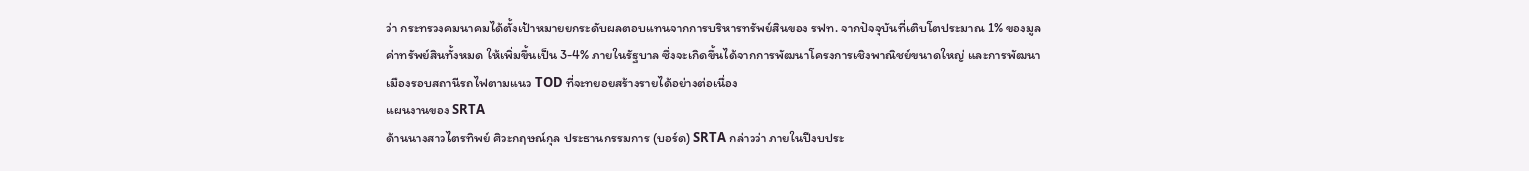ว่า กระทรวงคมนาคมได้ตั้งเป้าหมายยกระดับผลตอบแทนจากการบริหารทรัพย์สินของ รฟท. จากปัจจุบันที่เติบโตประมาณ 1% ของมูลค่าทรัพย์สินทั้งหมด ให้เพิ่มขึ้นเป็น 3-4% ภายในรัฐบาล ซึ่งจะเกิดขึ้นได้จากการพัฒนาโครงการเชิงพาณิชย์ขนาดใหญ่ และการพัฒนาเมืองรอบสถานีรถไฟตามแนว TOD ที่จะทยอยสร้างรายได้อย่างต่อเนื่อง
แผนงานของ SRTA
ด้านนางสาวไตรทิพย์ ศิวะกฤษณ์กุล ประธานกรรมการ (บอร์ด) SRTA กล่าวว่า ภายในปีงบประ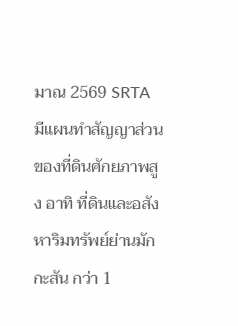มาณ 2569 SRTA มีแผนทำสัญญาส่วนของที่ดินศักยภาพสูง อาทิ ที่ดินและอสังหาริมทรัพย์ย่านมักกะสัน กว่า 1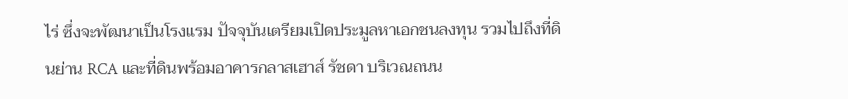ไร่ ซึ่งจะพัฒนาเป็นโรงแรม ปัจจุบันเตรียมเปิดประมูลหาเอกชนลงทุน รวมไปถึงที่ดินย่าน RCA และที่ดินพร้อมอาคารกลาสเฮาส์ รัชดา บริเวณถนน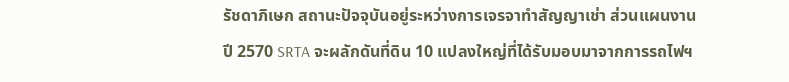รัชดาภิเษก สถานะปัจจุบันอยู่ระหว่างการเจรจาทำสัญญาเช่า ส่วนแผนงานปี 2570 SRTA จะผลักดันที่ดิน 10 แปลงใหญ่ที่ได้รับมอบมาจากการรถไฟฯ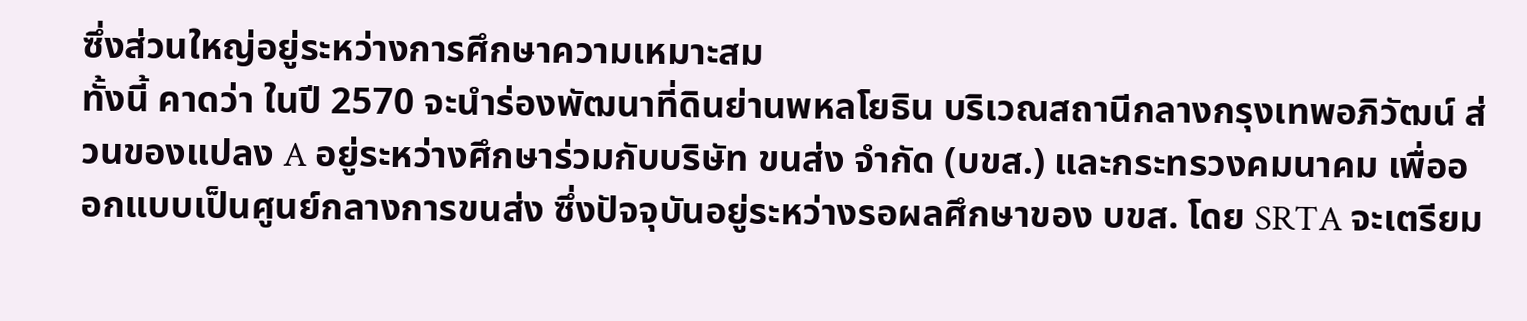ซึ่งส่วนใหญ่อยู่ระหว่างการศึกษาความเหมาะสม
ทั้งนี้ คาดว่า ในปี 2570 จะนำร่องพัฒนาที่ดินย่านพหลโยธิน บริเวณสถานีกลางกรุงเทพอภิวัฒน์ ส่วนของแปลง A อยู่ระหว่างศึกษาร่วมกับบริษัท ขนส่ง จำกัด (บขส.) และกระทรวงคมนาคม เพื่อออกแบบเป็นศูนย์กลางการขนส่ง ซึ่งปัจจุบันอยู่ระหว่างรอผลศึกษาของ บขส. โดย SRTA จะเตรียม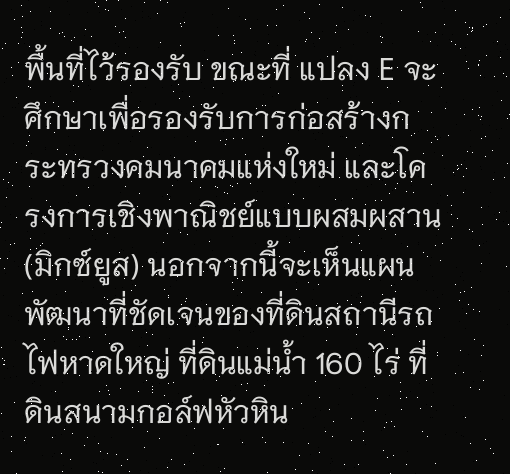พื้นที่ไว้รองรับ ขณะที่ แปลง E จะศึกษาเพื่อรองรับการก่อสร้างกระทรวงคมนาคมแห่งใหม่ และโครงการเชิงพาณิชย์แบบผสมผสาน (มิกซ์ยูส) นอกจากนี้จะเห็นแผนพัฒนาที่ชัดเจนของที่ดินสถานีรถไฟหาดใหญ่ ที่ดินแม่น้ำ 160 ไร่ ที่ดินสนามกอล์ฟหัวหิน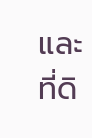และที่ดิ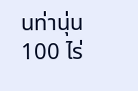นท่านุ่น 100 ไร่